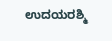ಉದಯರಶ್ಮಿ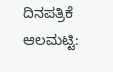ದಿನಪತ್ರಿಕೆ
ಆಲಮಟ್ಟಿ: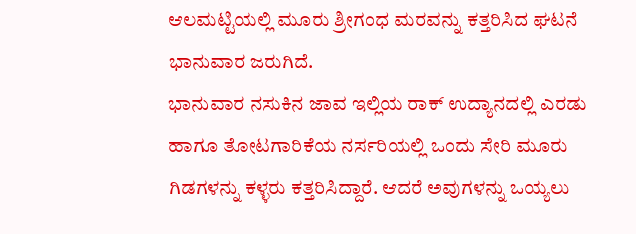ಆಲಮಟ್ಟಿಯಲ್ಲಿ ಮೂರು ಶ್ರೀಗಂಧ ಮರವನ್ನು ಕತ್ತರಿಸಿದ ಘಟನೆ ಭಾನುವಾರ ಜರುಗಿದೆ.
ಭಾನುವಾರ ನಸುಕಿನ ಜಾವ ಇಲ್ಲಿಯ ರಾಕ್ ಉದ್ಯಾನದಲ್ಲಿ ಎರಡು ಹಾಗೂ ತೋಟಗಾರಿಕೆಯ ನರ್ಸರಿಯಲ್ಲಿ ಒಂದು ಸೇರಿ ಮೂರು ಗಿಡಗಳನ್ನು ಕಳ್ಳರು ಕತ್ತರಿಸಿದ್ದಾರೆ. ಆದರೆ ಅವುಗಳನ್ನು ಒಯ್ಯಲು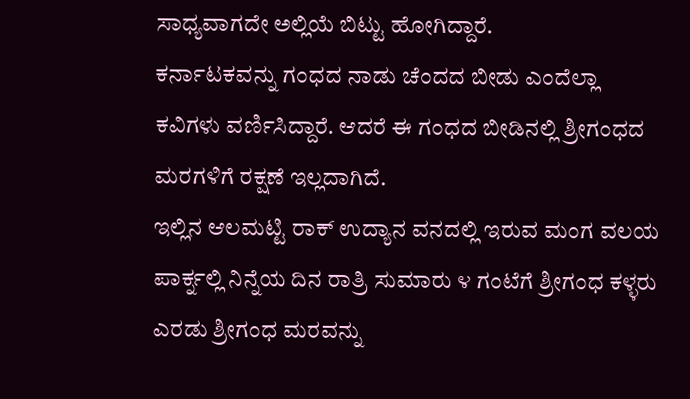ಸಾಧ್ಯವಾಗದೇ ಅಲ್ಲಿಯೆ ಬಿಟ್ಟು ಹೋಗಿದ್ದಾರೆ.
ಕರ್ನಾಟಕವನ್ನು ಗಂಧದ ನಾಡು ಚೆಂದದ ಬೀಡು ಎಂದೆಲ್ಲಾ ಕವಿಗಳು ವರ್ಣಿಸಿದ್ದಾರೆ. ಆದರೆ ಈ ಗಂಧದ ಬೀಡಿನಲ್ಲಿ ಶ್ರೀಗಂಧದ ಮರಗಳಿಗೆ ರಕ್ಷಣೆ ಇಲ್ಲದಾಗಿದೆ.
ಇಲ್ಲಿನ ಆಲಮಟ್ಟಿ ರಾಕ್ ಉದ್ಯಾನ ವನದಲ್ಲಿ ಇರುವ ಮಂಗ ವಲಯ ಪಾರ್ಕ್ನಲ್ಲಿ ನಿನ್ನೆಯ ದಿನ ರಾತ್ರಿ ಸುಮಾರು ೪ ಗಂಟೆಗೆ ಶ್ರೀಗಂಧ ಕಳ್ಳರು ಎರಡು ಶ್ರೀಗಂಧ ಮರವನ್ನು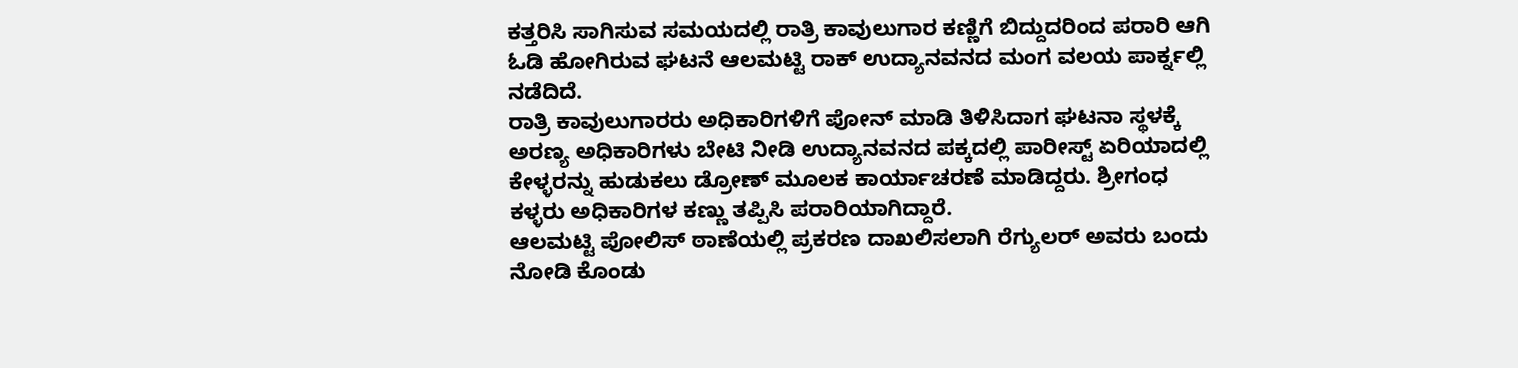ಕತ್ತರಿಸಿ ಸಾಗಿಸುವ ಸಮಯದಲ್ಲಿ ರಾತ್ರಿ ಕಾವುಲುಗಾರ ಕಣ್ಣಿಗೆ ಬಿದ್ದುದರಿಂದ ಪರಾರಿ ಆಗಿ ಓಡಿ ಹೋಗಿರುವ ಘಟನೆ ಆಲಮಟ್ಟಿ ರಾಕ್ ಉದ್ಯಾನವನದ ಮಂಗ ವಲಯ ಪಾರ್ಕ್ನಲ್ಲಿ ನಡೆದಿದೆ.
ರಾತ್ರಿ ಕಾವುಲುಗಾರರು ಅಧಿಕಾರಿಗಳಿಗೆ ಪೋನ್ ಮಾಡಿ ತಿಳಿಸಿದಾಗ ಘಟನಾ ಸ್ಥಳಕ್ಕೆ ಅರಣ್ಯ ಅಧಿಕಾರಿಗಳು ಬೇಟಿ ನೀಡಿ ಉದ್ಯಾನವನದ ಪಕ್ಕದಲ್ಲಿ ಪಾರೀಸ್ಟ್ ಏರಿಯಾದಲ್ಲಿ ಕೇಳ್ಳರನ್ನು ಹುಡುಕಲು ಡ್ರೋಣ್ ಮೂಲಕ ಕಾರ್ಯಾಚರಣೆ ಮಾಡಿದ್ದರು. ಶ್ರೀಗಂಧ ಕಳ್ಳರು ಅಧಿಕಾರಿಗಳ ಕಣ್ಣು ತಪ್ಪಿಸಿ ಪರಾರಿಯಾಗಿದ್ದಾರೆ.
ಆಲಮಟ್ಟಿ ಪೋಲಿಸ್ ಠಾಣೆಯಲ್ಲಿ ಪ್ರಕರಣ ದಾಖಲಿಸಲಾಗಿ ರೆಗ್ಯುಲರ್ ಅವರು ಬಂದು ನೋಡಿ ಕೊಂಡು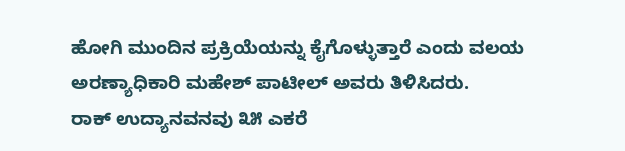ಹೋಗಿ ಮುಂದಿನ ಪ್ರಕ್ರಿಯೆಯನ್ನು ಕೈಗೊಳ್ಳುತ್ತಾರೆ ಎಂದು ವಲಯ ಅರಣ್ಯಾಧಿಕಾರಿ ಮಹೇಶ್ ಪಾಟೀಲ್ ಅವರು ತಿಳಿಸಿದರು.
ರಾಕ್ ಉದ್ಯಾನವನವು ೩೫ ಎಕರೆ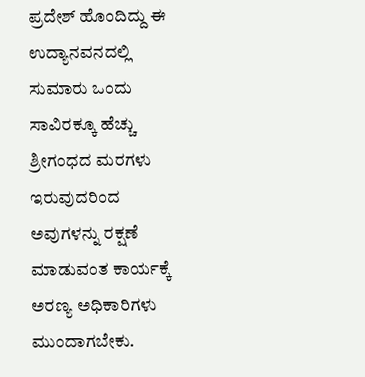ಪ್ರದೇಶ್ ಹೊಂದಿದ್ದು ಈ ಉದ್ಯಾನವನದಲ್ಲಿ ಸುಮಾರು ಒಂದು ಸಾವಿರಕ್ಕೂ ಹೆಚ್ಚು ಶ್ರೀಗಂಧದ ಮರಗಳು ಇರುವುದರಿಂದ ಅವುಗಳನ್ನು ರಕ್ಷಣೆ ಮಾಡುವಂತ ಕಾರ್ಯಕ್ಕೆ ಅರಣ್ಯ ಅಧಿಕಾರಿಗಳು ಮುಂದಾಗಬೇಕು.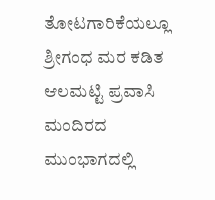ತೋಟಗಾರಿಕೆಯಲ್ಲೂ ಶ್ರೀಗಂಧ ಮರ ಕಡಿತ
ಆಲಮಟ್ಟಿ ಪ್ರವಾಸಿ ಮಂದಿರದ ಮುಂಭಾಗದಲ್ಲಿ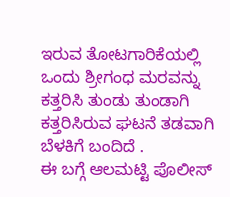ಇರುವ ತೋಟಗಾರಿಕೆಯಲ್ಲಿ ಒಂದು ಶ್ರೀಗಂಧ ಮರವನ್ನು ಕತ್ತರಿಸಿ ತುಂಡು ತುಂಡಾಗಿ ಕತ್ತರಿಸಿರುವ ಘಟನೆ ತಡವಾಗಿ ಬೆಳಕಿಗೆ ಬಂದಿದೆ .
ಈ ಬಗ್ಗೆ ಆಲಮಟ್ಟಿ ಪೊಲೀಸ್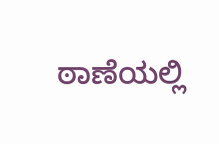ಠಾಣೆಯಲ್ಲಿ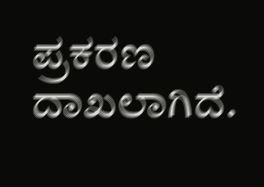ಪ್ರಕರಣ ದಾಖಲಾಗಿದೆ.